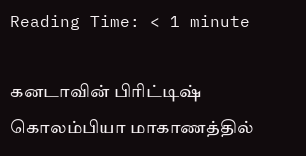Reading Time: < 1 minute

கனடாவின் பிரிட்டிஷ் கொலம்பியா மாகாணத்தில்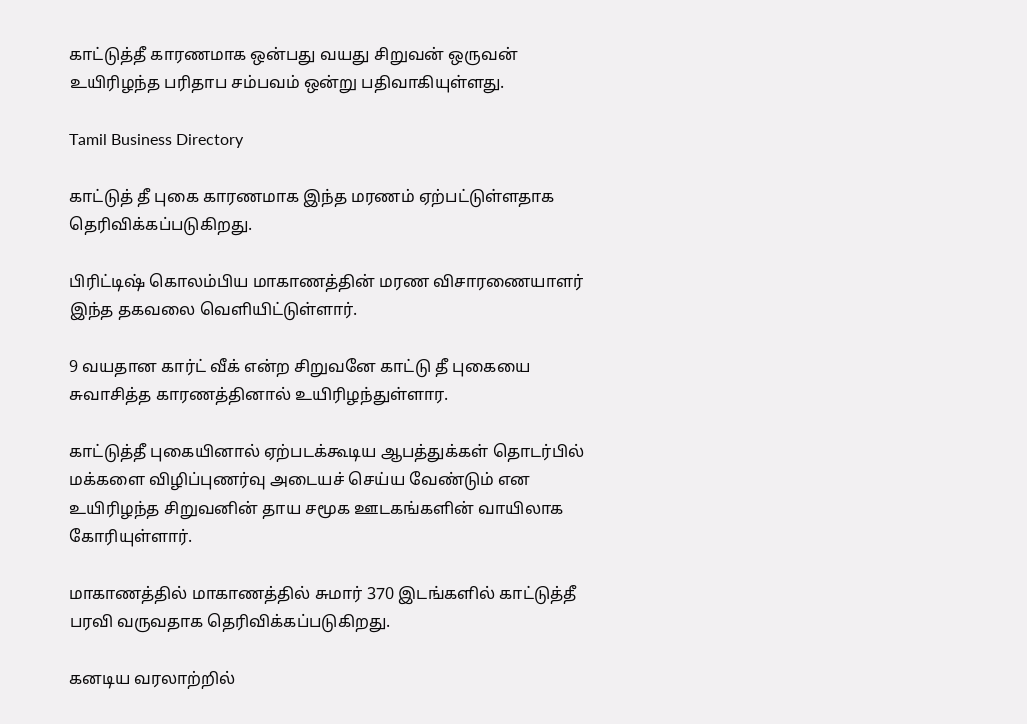காட்டுத்தீ காரணமாக ஒன்பது வயது சிறுவன் ஒருவன் உயிரிழந்த பரிதாப சம்பவம் ஒன்று பதிவாகியுள்ளது.

Tamil Business Directory

காட்டுத் தீ புகை காரணமாக இந்த மரணம் ஏற்பட்டுள்ளதாக தெரிவிக்கப்படுகிறது.

பிரிட்டிஷ் கொலம்பிய மாகாணத்தின் மரண விசாரணையாளர் இந்த தகவலை வெளியிட்டுள்ளார்.

9 வயதான கார்ட் வீக் என்ற சிறுவனே காட்டு தீ புகையை சுவாசித்த காரணத்தினால் உயிரிழந்துள்ளார.

காட்டுத்தீ புகையினால் ஏற்படக்கூடிய ஆபத்துக்கள் தொடர்பில் மக்களை விழிப்புணர்வு அடையச் செய்ய வேண்டும் என உயிரிழந்த சிறுவனின் தாய சமூக ஊடகங்களின் வாயிலாக கோரியுள்ளார்.

மாகாணத்தில் மாகாணத்தில் சுமார் 370 இடங்களில் காட்டுத்தீ பரவி வருவதாக தெரிவிக்கப்படுகிறது.

கனடிய வரலாற்றில்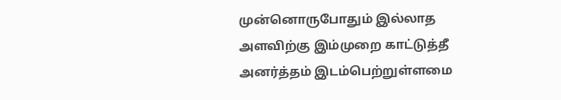முன்னொருபோதும் இல்லாத அளவிற்கு இம்முறை காட்டுத்தீ அனர்த்தம் இடம்பெற்றுள்ளமை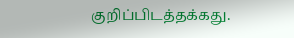குறிப்பிடத்தக்கது.